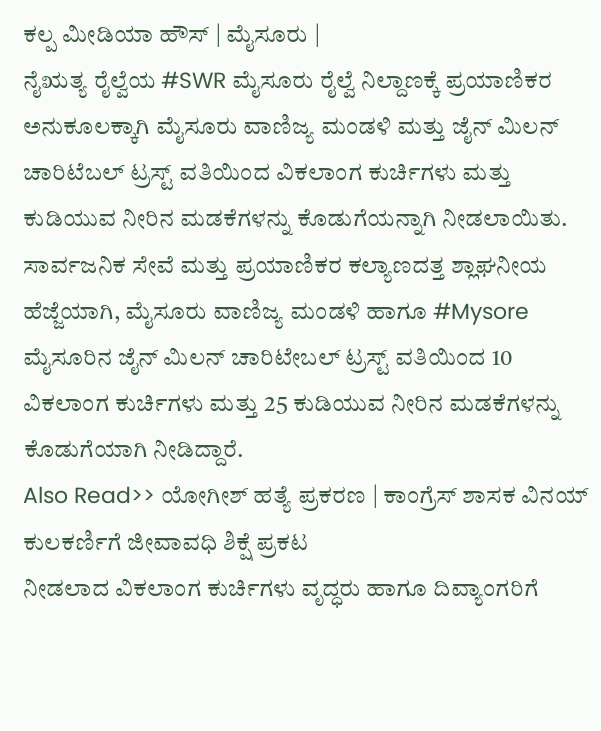ಕಲ್ಪ ಮೀಡಿಯಾ ಹೌಸ್ | ಮೈಸೂರು |
ನೈಋತ್ಯ ರೈಲ್ವೆಯ #SWR ಮೈಸೂರು ರೈಲ್ವೆ ನಿಲ್ದಾಣಕ್ಕೆ ಪ್ರಯಾಣಿಕರ ಅನುಕೂಲಕ್ಕಾಗಿ ಮೈಸೂರು ವಾಣಿಜ್ಯ ಮಂಡಳಿ ಮತ್ತು ಜೈನ್ ಮಿಲನ್ ಚಾರಿಟೆಬಲ್ ಟ್ರಸ್ಟ್ ವತಿಯಿಂದ ವಿಕಲಾಂಗ ಕುರ್ಚಿಗಳು ಮತ್ತು ಕುಡಿಯುವ ನೀರಿನ ಮಡಕೆಗಳನ್ನು ಕೊಡುಗೆಯನ್ನಾಗಿ ನೀಡಲಾಯಿತು.
ಸಾರ್ವಜನಿಕ ಸೇವೆ ಮತ್ತು ಪ್ರಯಾಣಿಕರ ಕಲ್ಯಾಣದತ್ತ ಶ್ಲಾಘನೀಯ ಹೆಜ್ಜೆಯಾಗಿ, ಮೈಸೂರು ವಾಣಿಜ್ಯ ಮಂಡಳಿ ಹಾಗೂ #Mysore ಮೈಸೂರಿನ ಜೈನ್ ಮಿಲನ್ ಚಾರಿಟೇಬಲ್ ಟ್ರಸ್ಟ್ ವತಿಯಿಂದ 10 ವಿಕಲಾಂಗ ಕುರ್ಚಿಗಳು ಮತ್ತು 25 ಕುಡಿಯುವ ನೀರಿನ ಮಡಕೆಗಳನ್ನು ಕೊಡುಗೆಯಾಗಿ ನೀಡಿದ್ದಾರೆ.
Also Read>> ಯೋಗೀಶ್ ಹತ್ಯೆ ಪ್ರಕರಣ | ಕಾಂಗ್ರೆಸ್ ಶಾಸಕ ವಿನಯ್ ಕುಲಕರ್ಣಿಗೆ ಜೀವಾವಧಿ ಶಿಕ್ಷೆ ಪ್ರಕಟ
ನೀಡಲಾದ ವಿಕಲಾಂಗ ಕುರ್ಚಿಗಳು ವೃದ್ಧರು ಹಾಗೂ ದಿವ್ಯಾಂಗರಿಗೆ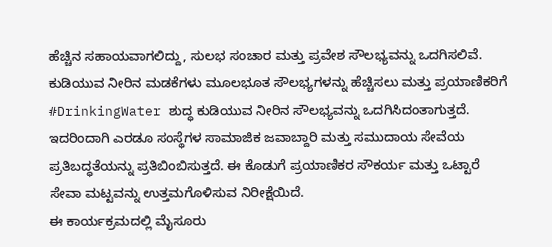ಹೆಚ್ಚಿನ ಸಹಾಯವಾಗಲಿದ್ದು, ಸುಲಭ ಸಂಚಾರ ಮತ್ತು ಪ್ರವೇಶ ಸೌಲಭ್ಯವನ್ನು ಒದಗಿಸಲಿವೆ. ಕುಡಿಯುವ ನೀರಿನ ಮಡಕೆಗಳು ಮೂಲಭೂತ ಸೌಲಭ್ಯಗಳನ್ನು ಹೆಚ್ಚಿಸಲು ಮತ್ತು ಪ್ರಯಾಣಿಕರಿಗೆ #DrinkingWater ಶುದ್ಧ ಕುಡಿಯುವ ನೀರಿನ ಸೌಲಭ್ಯವನ್ನು ಒದಗಿಸಿದಂತಾಗುತ್ತದೆ.
ಇದರಿಂದಾಗಿ ಎರಡೂ ಸಂಸ್ಥೆಗಳ ಸಾಮಾಜಿಕ ಜವಾಬ್ದಾರಿ ಮತ್ತು ಸಮುದಾಯ ಸೇವೆಯ ಪ್ರತಿಬದ್ಧತೆಯನ್ನು ಪ್ರತಿಬಿಂಬಿಸುತ್ತದೆ. ಈ ಕೊಡುಗೆ ಪ್ರಯಾಣಿಕರ ಸೌಕರ್ಯ ಮತ್ತು ಒಟ್ಟಾರೆ ಸೇವಾ ಮಟ್ಟವನ್ನು ಉತ್ತಮಗೊಳಿಸುವ ನಿರೀಕ್ಷೆಯಿದೆ.
ಈ ಕಾರ್ಯಕ್ರಮದಲ್ಲಿ ಮೈಸೂರು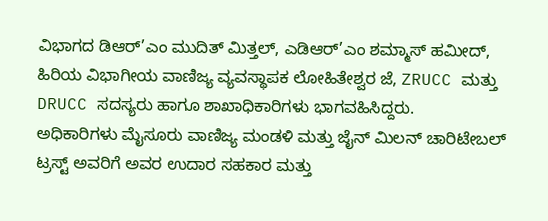ವಿಭಾಗದ ಡಿಆರ್’ಎಂ ಮುದಿತ್ ಮಿತ್ತಲ್, ಎಡಿಆರ್’ಎಂ ಶಮ್ಮಾಸ್ ಹಮೀದ್, ಹಿರಿಯ ವಿಭಾಗೀಯ ವಾಣಿಜ್ಯ ವ್ಯವಸ್ಥಾಪಕ ಲೋಹಿತೇಶ್ವರ ಜೆ, ZRUCC ಮತ್ತು DRUCC ಸದಸ್ಯರು ಹಾಗೂ ಶಾಖಾಧಿಕಾರಿಗಳು ಭಾಗವಹಿಸಿದ್ದರು.
ಅಧಿಕಾರಿಗಳು ಮೈಸೂರು ವಾಣಿಜ್ಯ ಮಂಡಳಿ ಮತ್ತು ಜೈನ್ ಮಿಲನ್ ಚಾರಿಟೇಬಲ್ ಟ್ರಸ್ಟ್ ಅವರಿಗೆ ಅವರ ಉದಾರ ಸಹಕಾರ ಮತ್ತು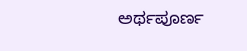ಅರ್ಥಪೂರ್ಣ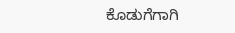ಕೊಡುಗೆಗಾಗಿ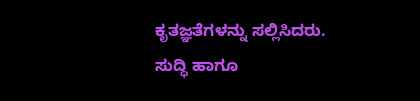ಕೃತಜ್ಞತೆಗಳನ್ನು ಸಲ್ಲಿಸಿದರು.
ಸುದ್ಧಿ ಹಾಗೂ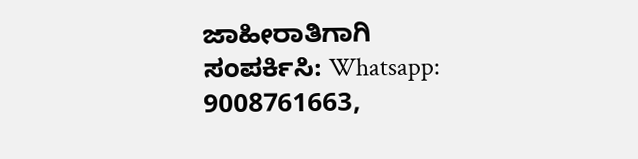ಜಾಹೀರಾತಿಗಾಗಿ ಸಂಪರ್ಕಿಸಿ: Whatsapp: 9008761663,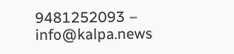9481252093 – info@kalpa.news